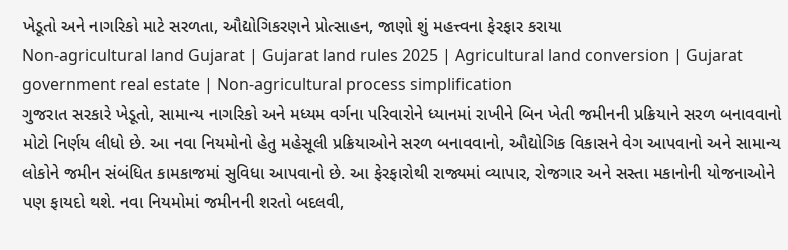ખેડૂતો અને નાગરિકો માટે સરળતા, ઔદ્યોગિકરણને પ્રોત્સાહન, જાણો શું મહત્ત્વના ફેરફાર કરાયા
Non-agricultural land Gujarat | Gujarat land rules 2025 | Agricultural land conversion | Gujarat government real estate | Non-agricultural process simplification
ગુજરાત સરકારે ખેડૂતો, સામાન્ય નાગરિકો અને મધ્યમ વર્ગના પરિવારોને ધ્યાનમાં રાખીને બિન ખેતી જમીનની પ્રક્રિયાને સરળ બનાવવાનો મોટો નિર્ણય લીધો છે. આ નવા નિયમોનો હેતુ મહેસૂલી પ્રક્રિયાઓને સરળ બનાવવાનો, ઔદ્યોગિક વિકાસને વેગ આપવાનો અને સામાન્ય લોકોને જમીન સંબંધિત કામકાજમાં સુવિધા આપવાનો છે. આ ફેરફારોથી રાજ્યમાં વ્યાપાર, રોજગાર અને સસ્તા મકાનોની યોજનાઓને પણ ફાયદો થશે. નવા નિયમોમાં જમીનની શરતો બદલવી,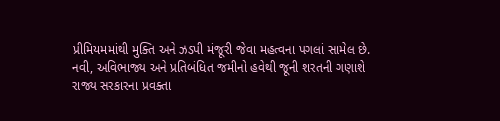પ્રીમિયમમાંથી મુક્તિ અને ઝડપી મંજૂરી જેવા મહત્વના પગલાં સામેલ છે.
નવી, અવિભાજ્ય અને પ્રતિબંધિત જમીનો હવેથી જૂની શરતની ગણાશે
રાજ્ય સરકારના પ્રવક્તા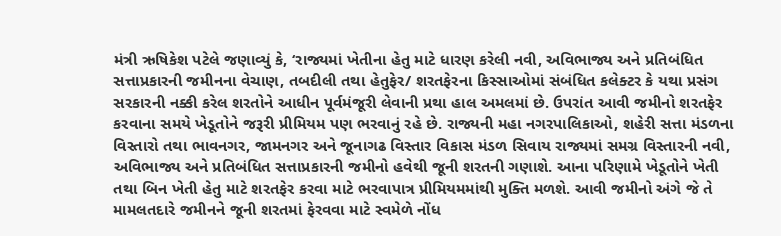મંત્રી ઋષિકેશ પટેલે જણાવ્યું કે, ‘રાજ્યમાં ખેતીના હેતુ માટે ધારણ કરેલી નવી, અવિભાજ્ય અને પ્રતિબંધિત સત્તાપ્રકારની જમીનના વેચાણ, તબદીલી તથા હેતુફેર/ શરતફેરના કિસ્સાઓમાં સંબંધિત કલેક્ટર કે યથા પ્રસંગ સરકારની નક્કી કરેલ શરતોને આધીન પૂર્વમંજૂરી લેવાની પ્રથા હાલ અમલમાં છે. ઉપરાંત આવી જમીનો શરતફેર કરવાના સમયે ખેડૂતોને જરૂરી પ્રીમિયમ પણ ભરવાનું રહે છે. રાજ્યની મહા નગરપાલિકાઓ, શહેરી સત્તા મંડળના વિસ્તારો તથા ભાવનગર, જામનગર અને જૂનાગઢ વિસ્તાર વિકાસ મંડળ સિવાય રાજ્યમાં સમગ્ર વિસ્તારની નવી, અવિભાજ્ય અને પ્રતિબંધિત સત્તાપ્રકારની જમીનો હવેથી જૂની શરતની ગણાશે. આના પરિણામે ખેડૂતોને ખેતી તથા બિન ખેતી હેતુ માટે શરતફેર કરવા માટે ભરવાપાત્ર પ્રીમિયમમાંથી મુક્તિ મળશે. આવી જમીનો અંગે જે તે મામલતદારે જમીનને જૂની શરતમાં ફેરવવા માટે સ્વમેળે નોંધ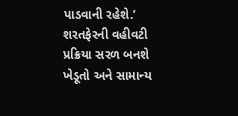પાડવાની રહેશે.’
શરતફેરની વહીવટી પ્રક્રિયા સરળ બનશે
ખેડૂતો અને સામાન્ય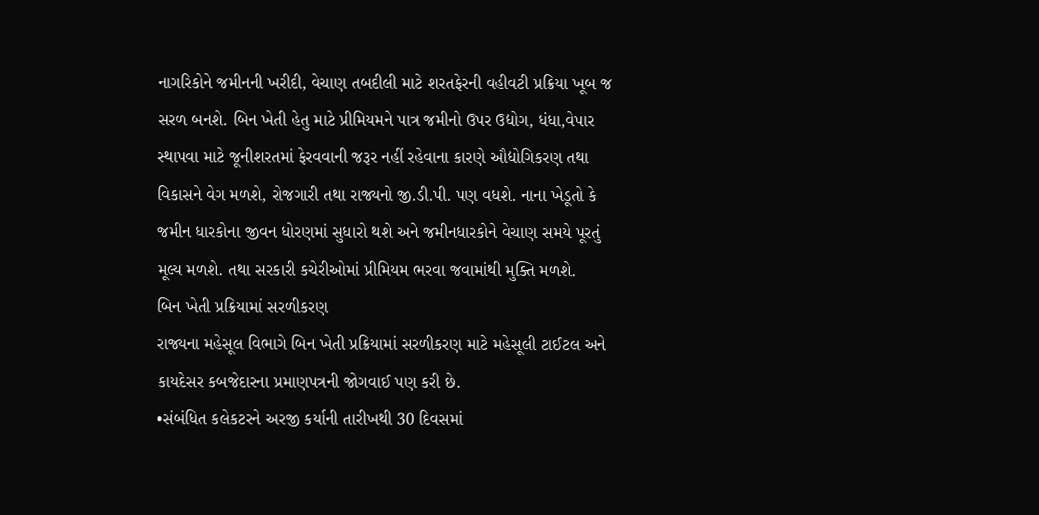નાગરિકોને જમીનની ખરીદી, વેચાણ તબદીલી માટે શરતફેરની વહીવટી પ્રક્રિયા ખૂબ જ સરળ બનશે. બિન ખેતી હેતુ માટે પ્રીમિયમને પાત્ર જમીનો ઉપર ઉદ્યોગ, ધંધા,વેપાર સ્થાપવા માટે જૂનીશરતમાં ફેરવવાની જરૂર નહીં રહેવાના કારણે ઔદ્યોગિકરણ તથા વિકાસને વેગ મળશે, રોજગારી તથા રાજ્યનો જી.ડી.પી. પણ વધશે. નાના ખેડૂતો કે જમીન ધારકોના જીવન ધોરણમાં સુધારો થશે અને જમીનધારકોને વેચાણ સમયે પૂરતું મૂલ્ય મળશે. તથા સરકારી કચેરીઓમાં પ્રીમિયમ ભરવા જવામાંથી મુક્તિ મળશે.
બિન ખેતી પ્રક્રિયામાં સરળીકરણ
રાજ્યના મહેસૂલ વિભાગે બિન ખેતી પ્રક્રિયામાં સરળીકરણ માટે મહેસૂલી ટાઈટલ અને કાયદેસર કબજેદારના પ્રમાણપત્રની જોગવાઈ પણ કરી છે.
•સંબંધિત કલેકટરને અરજી કર્યાની તારીખથી 30 દિવસમાં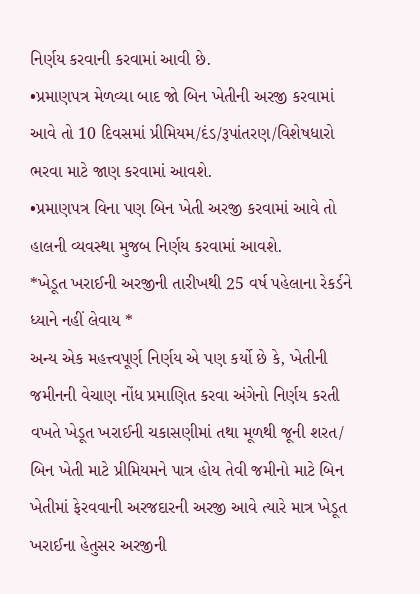નિર્ણય કરવાની કરવામાં આવી છે.
•પ્રમાણપત્ર મેળવ્યા બાદ જો બિન ખેતીની અરજી કરવામાં આવે તો 10 દિવસમાં પ્રીમિયમ/દંડ/રૂપાંતરણ/વિશેષધારો ભરવા માટે જાણ કરવામાં આવશે.
•પ્રમાણપત્ર વિના પણ બિન ખેતી અરજી કરવામાં આવે તો હાલની વ્યવસ્થા મુજબ નિર્ણય કરવામાં આવશે.
*ખેડૂત ખરાઈની અરજીની તારીખથી 25 વર્ષ પહેલાના રેકર્ડને ધ્યાને નહીં લેવાય *
અન્ય એક મહત્ત્વપૂર્ણ નિર્ણય એ પણ કર્યો છે કે, ખેતીની જમીનની વેચાણ નોંધ પ્રમાણિત કરવા અંગેનો નિર્ણય કરતી વખતે ખેડૂત ખરાઈની ચકાસણીમાં તથા મૂળથી જૂની શરત/ બિન ખેતી માટે પ્રીમિયમને પાત્ર હોય તેવી જમીનો માટે બિન ખેતીમાં ફેરવવાની અરજદારની અરજી આવે ત્યારે માત્ર ખેડૂત ખરાઈના હેતુસર અરજીની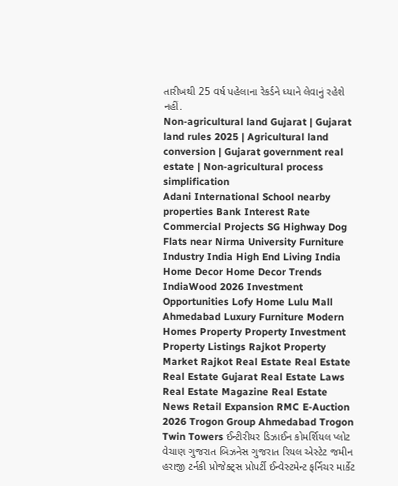તારીખથી 25 વર્ષ પહેલાના રેકર્ડને ધ્યાને લેવાનું રહેશે નહીં.
Non-agricultural land Gujarat | Gujarat land rules 2025 | Agricultural land conversion | Gujarat government real estate | Non-agricultural process simplification
Adani International School nearby properties Bank Interest Rate Commercial Projects SG Highway Dog Flats near Nirma University Furniture Industry India High End Living India Home Decor Home Decor Trends IndiaWood 2026 Investment Opportunities Lofy Home Lulu Mall Ahmedabad Luxury Furniture Modern Homes Property Property Investment Property Listings Rajkot Property Market Rajkot Real Estate Real Estate Real Estate Gujarat Real Estate Laws Real Estate Magazine Real Estate News Retail Expansion RMC E-Auction 2026 Trogon Group Ahmedabad Trogon Twin Towers ઈન્ટીરીયર ડિઝાઈન કોમર્શિયલ પ્લોટ વેચાણ ગુજરાત બિઝનેસ ગુજરાત રિયલ એસ્ટેટ જમીન હરાજી ટર્નકી પ્રોજેક્ટ્સ પ્રોપર્ટી ઈન્વેસ્ટમેન્ટ ફર્નિચર માર્કેટ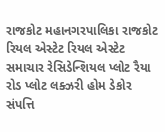રાજકોટ મહાનગરપાલિકા રાજકોટ રિયલ એસ્ટેટ રિયલ એસ્ટેટ સમાચાર રેસિડેન્શિયલ પ્લોટ રૈયા રોડ પ્લોટ લક્ઝરી હોમ ડેકોર સંપત્તિ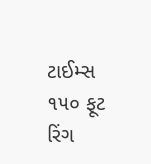ટાઈમ્સ ૧૫૦ ફૂટ રિંગ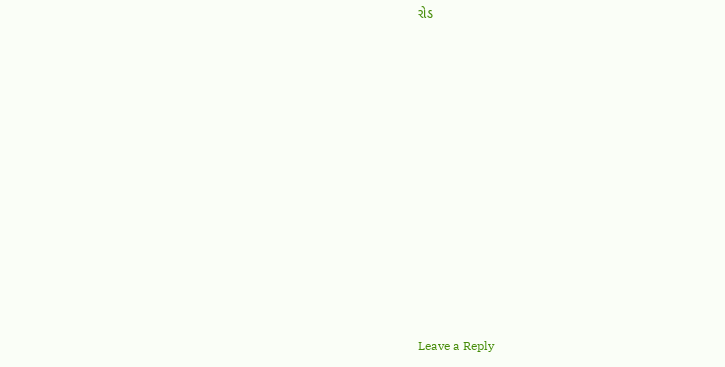રોડ












Leave a Reply